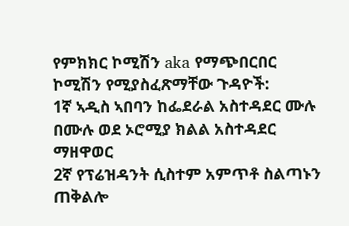የምክክር ኮሚሽን aka የማጭበርበር ኮሚሽን የሚያስፈጽማቸው ጉዳዮች:
1ኛ ኣዲስ ኣበባን ከፌደራል አስተዳደር ሙሉ በሙሉ ወደ ኦሮሚያ ክልል አስተዳደር ማዘዋወር
2ኛ የፕሬዝዳንት ሲስተም አምጥቶ ስልጣኑን ጠቅልሎ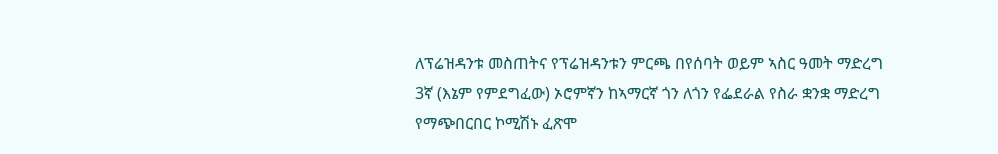ለፕሬዝዳንቱ መስጠትና የፕሬዝዳንቱን ምርጫ በየሰባት ወይም ኣስር ዓመት ማድረግ
3ኛ (እኔም የምደግፈው) ኦሮምኛን ከኣማርኛ ጎን ለጎን የፌደራል የስራ ቋንቋ ማድረግ
የማጭበርበር ኮሚሽኑ ፈጽሞ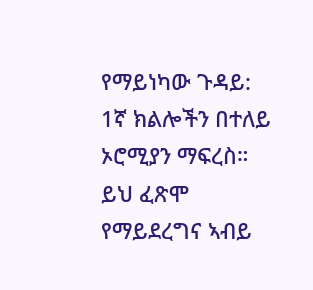የማይነካው ጉዳይ:
1ኛ ክልሎችን በተለይ ኦሮሚያን ማፍረስ። ይህ ፈጽሞ የማይደረግና ኣብይ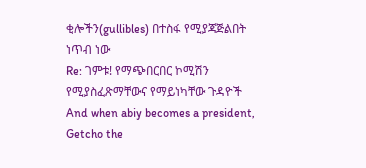ቂሎችን(gullibles) በተስፋ የሚያጃጅልበት ነጥብ ነው
Re: ገምቱ! የማጭበርበር ኮሚሽን የሚያስፈጽማቸውና የማይነካቸው ጉዳዮች
And when abiy becomes a president, Getcho the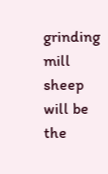grinding mill sheep will be the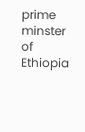prime minster of Ethiopia